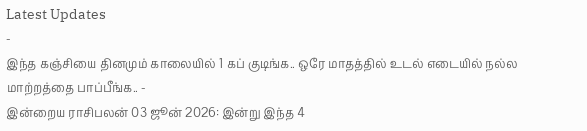Latest Updates
-
இந்த கஞ்சியை தினமும் காலையில் 1 கப் குடிங்க.. ஒரே மாதத்தில் உடல் எடையில் நல்ல மாற்றத்தை பாப்பீங்க.. -
இன்றைய ராசிபலன் 03 ஜூன் 2026: இன்று இந்த 4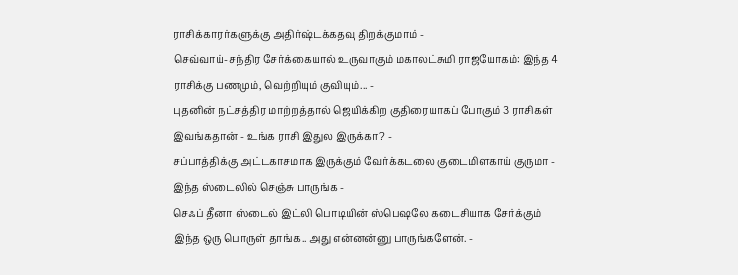ராசிக்காரர்களுக்கு அதிர்ஷ்டக்கதவு திறக்குமாம் -
செவ்வாய்-சந்திர சேர்க்கையால் உருவாகும் மகாலட்சுமி ராஜயோகம்: இந்த 4 ராசிக்கு பணமும், வெற்றியும் குவியும்... -
புதனின் நட்சத்திர மாற்றத்தால் ஜெயிக்கிற குதிரையாகப் போகும் 3 ராசிகள் இவங்கதான் - உங்க ராசி இதுல இருக்கா? -
சப்பாத்திக்கு அட்டகாசமாக இருக்கும் வேர்க்கடலை குடைமிளகாய் குருமா - இந்த ஸ்டைலில் செஞ்சு பாருங்க -
செஃப் தீனா ஸ்டைல் இட்லி பொடியின் ஸ்பெஷலே கடைசியாக சேர்க்கும் இந்த ஒரு பொருள் தாங்க.. அது என்னன்னு பாருங்களேன். -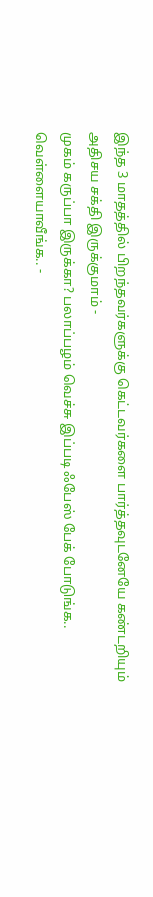இந்த 3 மாதத்தில் பிறந்தவர்களுக்கு கெட்டவர்களை பார்த்தவுடனேயே கண்டறியும் அதிசய சக்தி இருக்குமாம் -
முகம் கருப்பா இருக்கா? பலாப்பழம் வெச்சு இப்படி ஃபேஸ் பேக் போடுங்க.. வெள்ளையாவீங்க.. -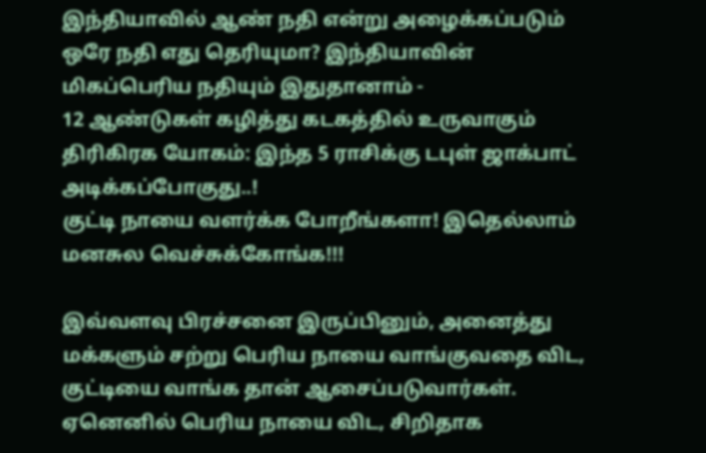இந்தியாவில் ஆண் நதி என்று அழைக்கப்படும் ஒரே நதி எது தெரியுமா? இந்தியாவின் மிகப்பெரிய நதியும் இதுதானாம் -
12 ஆண்டுகள் கழித்து கடகத்தில் உருவாகும் திரிகிரக யோகம்: இந்த 5 ராசிக்கு டபுள் ஜாக்பாட் அடிக்கப்போகுது..!
குட்டி நாயை வளர்க்க போறீங்களா! இதெல்லாம் மனசுல வெச்சுக்கோங்க!!!

இவ்வளவு பிரச்சனை இருப்பினும், அனைத்து மக்களும் சற்று பெரிய நாயை வாங்குவதை விட, குட்டியை வாங்க தான் ஆசைப்படுவார்கள். ஏனெனில் பெரிய நாயை விட, சிறிதாக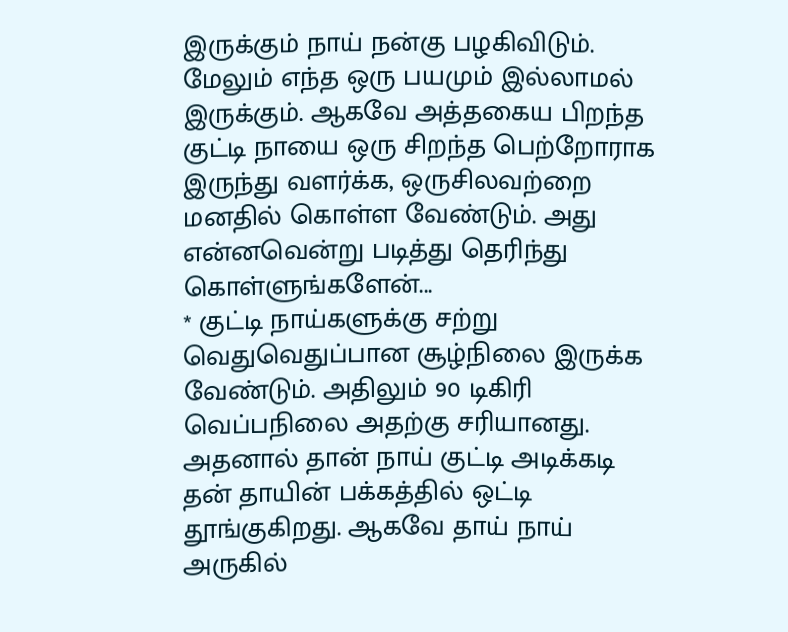இருக்கும் நாய் நன்கு பழகிவிடும். மேலும் எந்த ஒரு பயமும் இல்லாமல் இருக்கும். ஆகவே அத்தகைய பிறந்த குட்டி நாயை ஒரு சிறந்த பெற்றோராக இருந்து வளர்க்க, ஒருசிலவற்றை மனதில் கொள்ள வேண்டும். அது என்னவென்று படித்து தெரிந்து கொள்ளுங்களேன்...
* குட்டி நாய்களுக்கு சற்று வெதுவெதுப்பான சூழ்நிலை இருக்க வேண்டும். அதிலும் 90 டிகிரி வெப்பநிலை அதற்கு சரியானது. அதனால் தான் நாய் குட்டி அடிக்கடி தன் தாயின் பக்கத்தில் ஒட்டி தூங்குகிறது. ஆகவே தாய் நாய் அருகில்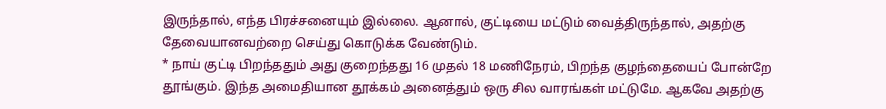இருந்தால், எந்த பிரச்சனையும் இல்லை. ஆனால், குட்டியை மட்டும் வைத்திருந்தால், அதற்கு தேவையானவற்றை செய்து கொடுக்க வேண்டும்.
* நாய் குட்டி பிறந்ததும் அது குறைந்தது 16 முதல் 18 மணிநேரம், பிறந்த குழந்தையைப் போன்றே தூங்கும். இந்த அமைதியான தூக்கம் அனைத்தும் ஒரு சில வாரங்கள் மட்டுமே. ஆகவே அதற்கு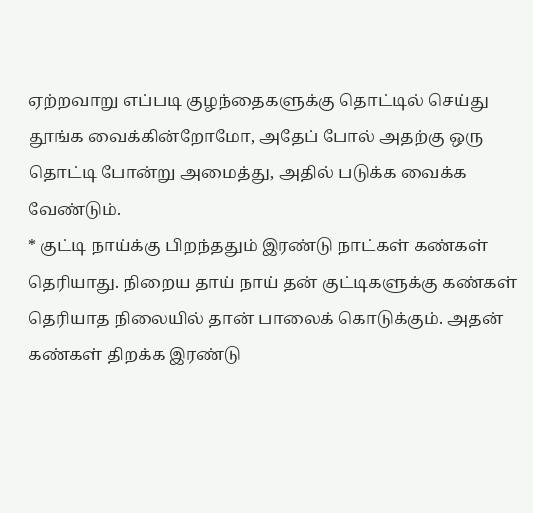ஏற்றவாறு எப்படி குழந்தைகளுக்கு தொட்டில் செய்து தூங்க வைக்கின்றோமோ, அதேப் போல் அதற்கு ஒரு தொட்டி போன்று அமைத்து, அதில் படுக்க வைக்க வேண்டும்.
* குட்டி நாய்க்கு பிறந்ததும் இரண்டு நாட்கள் கண்கள் தெரியாது. நிறைய தாய் நாய் தன் குட்டிகளுக்கு கண்கள் தெரியாத நிலையில் தான் பாலைக் கொடுக்கும். அதன் கண்கள் திறக்க இரண்டு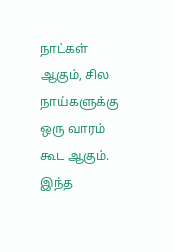நாட்கள் ஆகும், சில நாய்களுக்கு ஒரு வாரம் கூட ஆகும். இந்த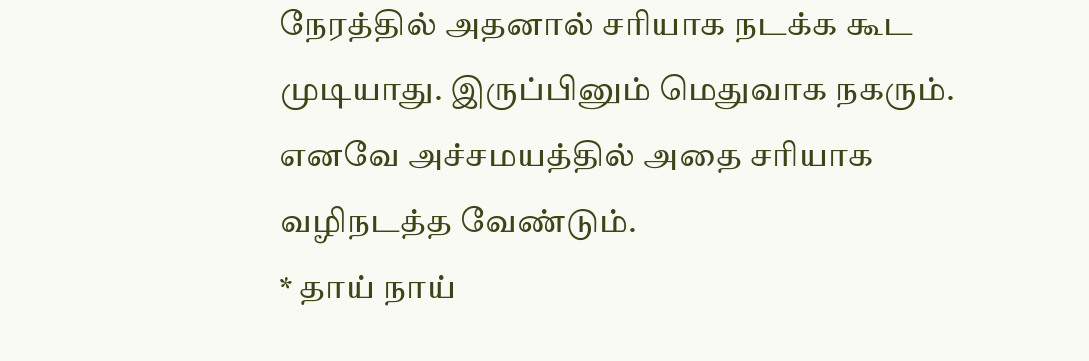நேரத்தில் அதனால் சரியாக நடக்க கூட முடியாது. இருப்பினும் மெதுவாக நகரும். எனவே அச்சமயத்தில் அதை சரியாக வழிநடத்த வேண்டும்.
* தாய் நாய்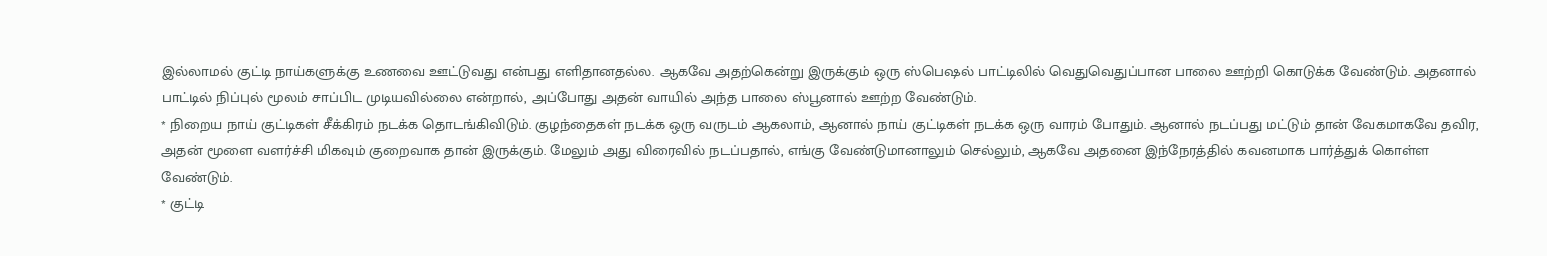இல்லாமல் குட்டி நாய்களுக்கு உணவை ஊட்டுவது என்பது எளிதானதல்ல. ஆகவே அதற்கென்று இருக்கும் ஒரு ஸ்பெஷல் பாட்டிலில் வெதுவெதுப்பான பாலை ஊற்றி கொடுக்க வேண்டும். அதனால் பாட்டில் நிப்புல் மூலம் சாப்பிட முடியவில்லை என்றால், அப்போது அதன் வாயில் அந்த பாலை ஸ்பூனால் ஊற்ற வேண்டும்.
* நிறைய நாய் குட்டிகள் சீக்கிரம் நடக்க தொடங்கிவிடும். குழந்தைகள் நடக்க ஒரு வருடம் ஆகலாம், ஆனால் நாய் குட்டிகள் நடக்க ஒரு வாரம் போதும். ஆனால் நடப்பது மட்டும் தான் வேகமாகவே தவிர, அதன் மூளை வளர்ச்சி மிகவும் குறைவாக தான் இருக்கும். மேலும் அது விரைவில் நடப்பதால், எங்கு வேண்டுமானாலும் செல்லும், ஆகவே அதனை இந்நேரத்தில் கவனமாக பார்த்துக் கொள்ள வேண்டும்.
* குட்டி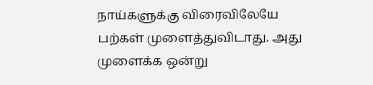நாய்களுக்கு விரைவிலேயே பற்கள் முளைத்துவிடாது. அது முளைக்க ஒன்று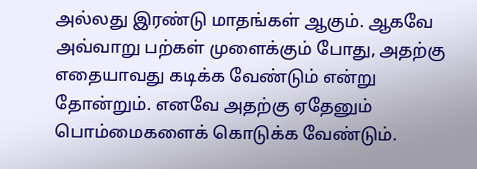அல்லது இரண்டு மாதங்கள் ஆகும். ஆகவே அவ்வாறு பற்கள் முளைக்கும் போது, அதற்கு எதையாவது கடிக்க வேண்டும் என்று தோன்றும். எனவே அதற்கு ஏதேனும் பொம்மைகளைக் கொடுக்க வேண்டும்.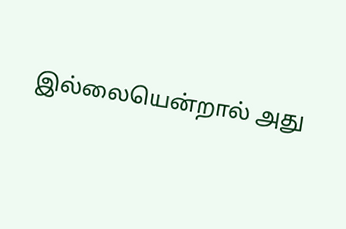இல்லையென்றால் அது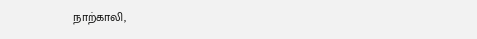நாற்காலி,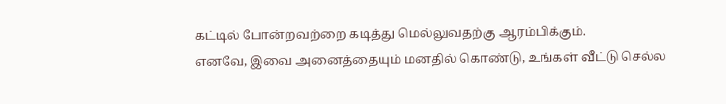கட்டில் போன்றவற்றை கடித்து மெல்லுவதற்கு ஆரம்பிக்கும்.
எனவே, இவை அனைத்தையும் மனதில் கொண்டு, உங்கள் வீட்டு செல்ல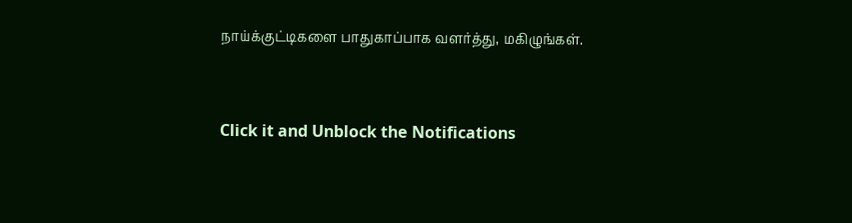நாய்க்குட்டிகளை பாதுகாப்பாக வளர்த்து, மகிழுங்கள்.



Click it and Unblock the Notifications